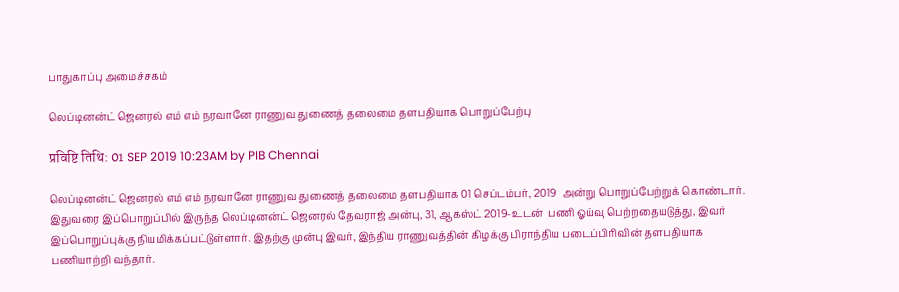பாதுகாப்பு அமைச்சகம்

லெப்டினன்ட் ஜெனரல் எம் எம் நரவானே ராணுவ துணைத் தலைமை தளபதியாக பொறுப்பேற்பு

प्रविष्टि तिथि: 01 SEP 2019 10:23AM by PIB Chennai

லெப்டினன்ட் ஜெனரல் எம் எம் நரவானே ராணுவ துணைத் தலைமை தளபதியாக 01 செப்டம்பர், 2019  அன்று பொறுப்பேற்றுக் கொண்டார். இதுவரை இப்பொறுப்பில் இருந்த லெப்டினன்ட் ஜெனரல் தேவராஜ் அன்பு, 31, ஆகஸ்ட் 2019-உடன்  பணி ஓய்வு பெற்றதையடுத்து, இவர் இப்பொறுப்புக்கு நியமிக்கப்பட்டுள்ளார். இதற்கு முன்பு இவர், இந்திய ராணுவத்தின் கிழக்கு பிராந்திய படைப்பிரிவின் தளபதியாக பணியாற்றி வந்தார்.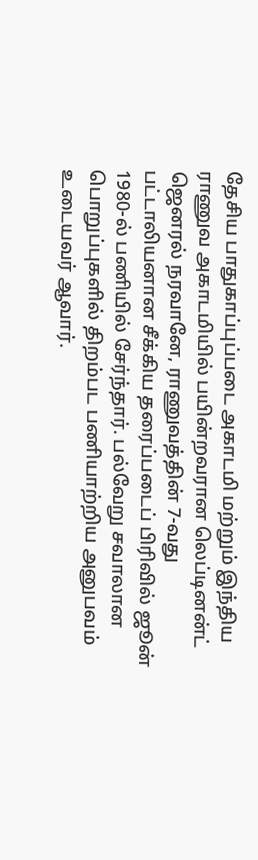தேசிய பாதுகாப்புப்படை அகாடமி மற்றும் இந்திய ராணுவ அகாடமியில் பயின்றவரான லெப்டினன்ட் ஜெனரல் நரவானே, ராணுவத்தின் 7-வது பட்டாலியனான சீக்கிய தரைப்படைப் பிரிவில் ஜூன் 1980-ல் பணியில் சேர்ந்தார். பல்வேறு சவாலான பொறுப்புகளில் திறம்பட பணியாற்றிய அனுபவம் உடையவர் ஆவார்.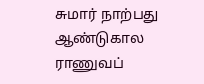சுமார் நாற்பது ஆண்டுகால ராணுவப்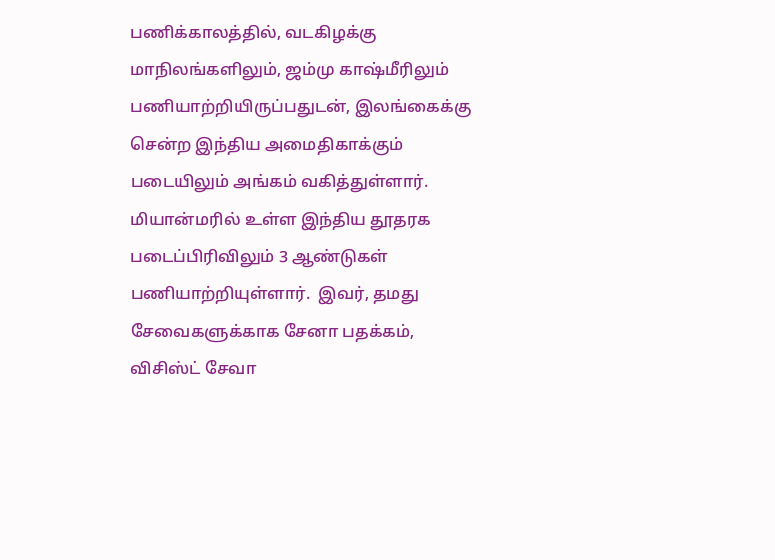பணிக்காலத்தில், வடகிழக்கு மாநிலங்களிலும், ஜம்மு காஷ்மீரிலும் பணியாற்றியிருப்பதுடன், இலங்கைக்கு சென்ற இந்திய அமைதிகாக்கும் படையிலும் அங்கம் வகித்துள்ளார்.  மியான்மரில் உள்ள இந்திய தூதரக படைப்பிரிவிலும் 3 ஆண்டுகள் பணியாற்றியுள்ளார்.  இவர், தமது சேவைகளுக்காக சேனா பதக்கம்,  விசிஸ்ட் சேவா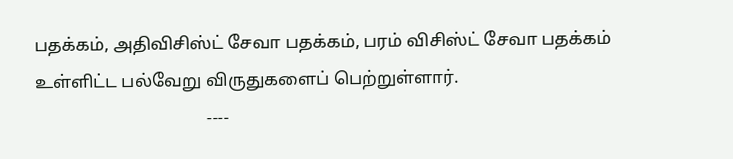பதக்கம், அதிவிசிஸ்ட் சேவா பதக்கம், பரம் விசிஸ்ட் சேவா பதக்கம் உள்ளிட்ட பல்வேறு விருதுகளைப் பெற்றுள்ளார்.
                                       ----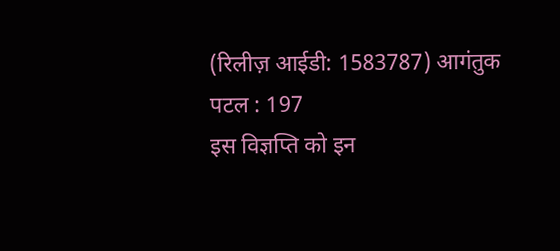(रिलीज़ आईडी: 1583787) आगंतुक पटल : 197
इस विज्ञप्ति को इन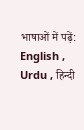भाषाओं में पढ़ें: English , Urdu , हिन्दी